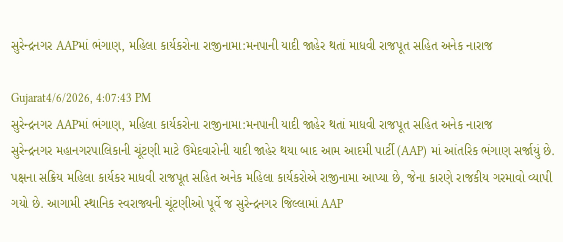સુરેન્દ્રનગર AAPમાં ભંગાણ, મહિલા કાર્યકરોના રાજીનામા:મનપાની યાદી જાહેર થતાં માધવી રાજપૂત સહિત અનેક નારાજ

Gujarat4/6/2026, 4:07:43 PM
સુરેન્દ્રનગર AAPમાં ભંગાણ, મહિલા કાર્યકરોના રાજીનામા:મનપાની યાદી જાહેર થતાં માધવી રાજપૂત સહિત અનેક નારાજ
સુરેન્દ્રનગર મહાનગરપાલિકાની ચૂંટણી માટે ઉમેદવારોની યાદી જાહેર થયા બાદ આમ આદમી પાર્ટી (AAP) માં આંતરિક ભંગાણ સર્જાયું છે. પક્ષના સક્રિય મહિલા કાર્યકર માધવી રાજપૂત સહિત અનેક મહિલા કાર્યકરોએ રાજીનામા આપ્યા છે, જેના કારણે રાજકીય ગરમાવો વ્યાપી ગયો છે. આગામી સ્થાનિક સ્વરાજ્યની ચૂંટણીઓ પૂર્વે જ સુરેન્દ્રનગર જિલ્લામાં AAP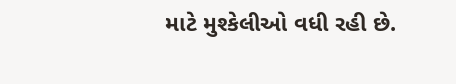માટે મુશ્કેલીઓ વધી રહી છે.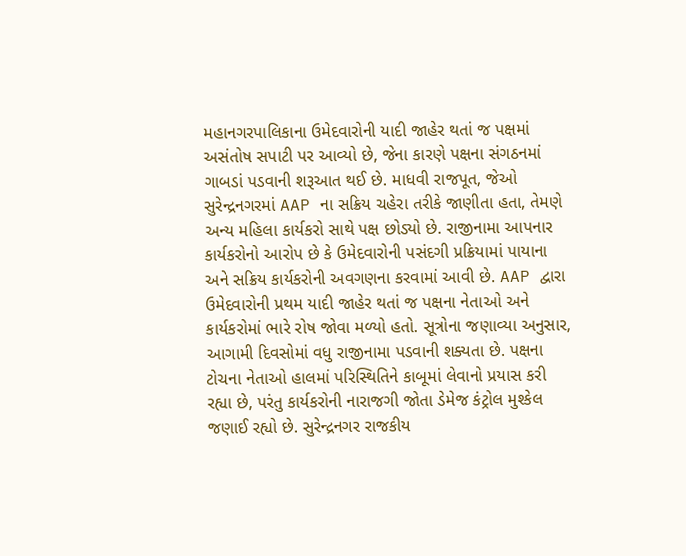મહાનગરપાલિકાના ઉમેદવારોની યાદી જાહેર થતાં જ પક્ષમાં અસંતોષ સપાટી પર આવ્યો છે, જેના કારણે પક્ષના સંગઠનમાં ગાબડાં પડવાની શરૂઆત થઈ છે. માધવી રાજપૂત, જેઓ સુરેન્દ્રનગરમાં AAP ના સક્રિય ચહેરા તરીકે જાણીતા હતા, તેમણે અન્ય મહિલા કાર્યકરો સાથે પક્ષ છોડ્યો છે. રાજીનામા આપનાર કાર્યકરોનો આરોપ છે કે ઉમેદવારોની પસંદગી પ્રક્રિયામાં પાયાના અને સક્રિય કાર્યકરોની અવગણના કરવામાં આવી છે. AAP દ્વારા ઉમેદવારોની પ્રથમ યાદી જાહેર થતાં જ પક્ષના નેતાઓ અને કાર્યકરોમાં ભારે રોષ જોવા મળ્યો હતો. સૂત્રોના જણાવ્યા અનુસાર, આગામી દિવસોમાં વધુ રાજીનામા પડવાની શક્યતા છે. પક્ષના ટોચના નેતાઓ હાલમાં પરિસ્થિતિને કાબૂમાં લેવાનો પ્રયાસ કરી રહ્યા છે, પરંતુ કાર્યકરોની નારાજગી જોતા ડેમેજ કંટ્રોલ મુશ્કેલ જણાઈ રહ્યો છે. સુરેન્દ્રનગર રાજકીય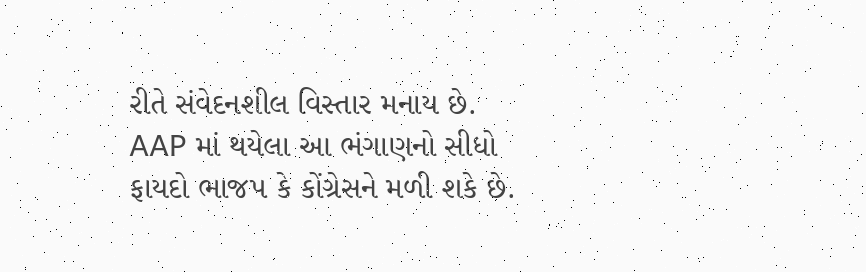રીતે સંવેદનશીલ વિસ્તાર મનાય છે. AAP માં થયેલા આ ભંગાણનો સીધો ફાયદો ભાજપ કે કોંગ્રેસને મળી શકે છે.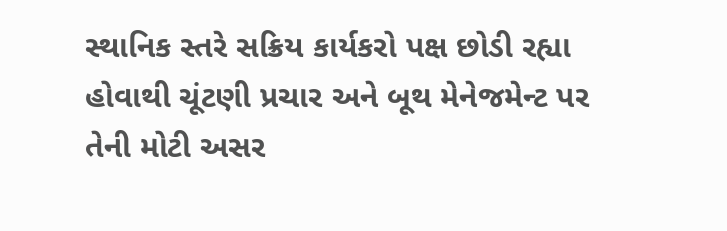સ્થાનિક સ્તરે સક્રિય કાર્યકરો પક્ષ છોડી રહ્યા હોવાથી ચૂંટણી પ્રચાર અને બૂથ મેનેજમેન્ટ પર તેની મોટી અસર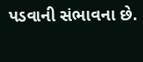પડવાની સંભાવના છે.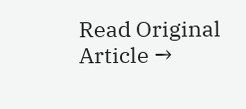Read Original Article →